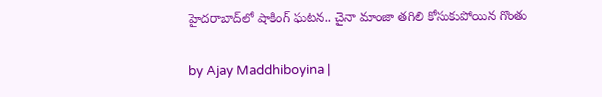హైదరాబాద్‌లో షాకింగ్ ఘటన.. చైనా మాంజా తగిలి కోసుకుపోయిన గొంతు

by Ajay Maddhiboyina |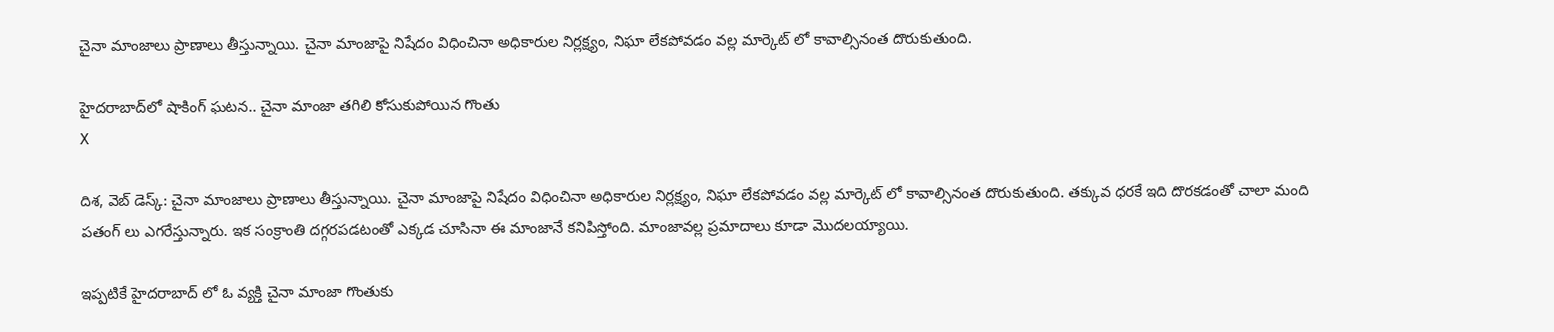చైనా మాంజాలు ప్రాణాలు తీస్తున్నాయి. చైనా మాంజాపై నిషేదం విధించినా అధికారుల నిర్లక్ష్యం, నిఘా లేక‌పోవ‌డం వ‌ల్ల మార్కెట్ లో కావాల్సినంత దొరుకుతుంది.

హైదరాబాద్‌లో షాకింగ్ ఘటన.. చైనా మాంజా తగిలి కోసుకుపోయిన గొంతు
X

దిశ‌, వెబ్ డెస్క్: చైనా మాంజాలు ప్రాణాలు తీస్తున్నాయి. చైనా మాంజాపై నిషేదం విధించినా అధికారుల నిర్లక్ష్యం, నిఘా లేక‌పోవ‌డం వ‌ల్ల మార్కెట్ లో కావాల్సినంత దొరుకుతుంది. త‌క్కువ ధ‌ర‌కే ఇది దొర‌క‌డంతో చాలా మంది ప‌తంగ్ లు ఎగ‌రేస్తున్నారు. ఇక సంక్రాంతి ద‌గ్గ‌ర‌ప‌డటంతో ఎక్క‌డ చూసినా ఈ మాంజానే క‌నిపిస్తోంది. మాంజావ‌ల్ల ప్ర‌మాదాలు కూడా మొద‌ల‌య్యాయి.

ఇప్ప‌టికే హైద‌రాబాద్ లో ఓ వ్య‌క్తి చైనా మాంజా గొంతుకు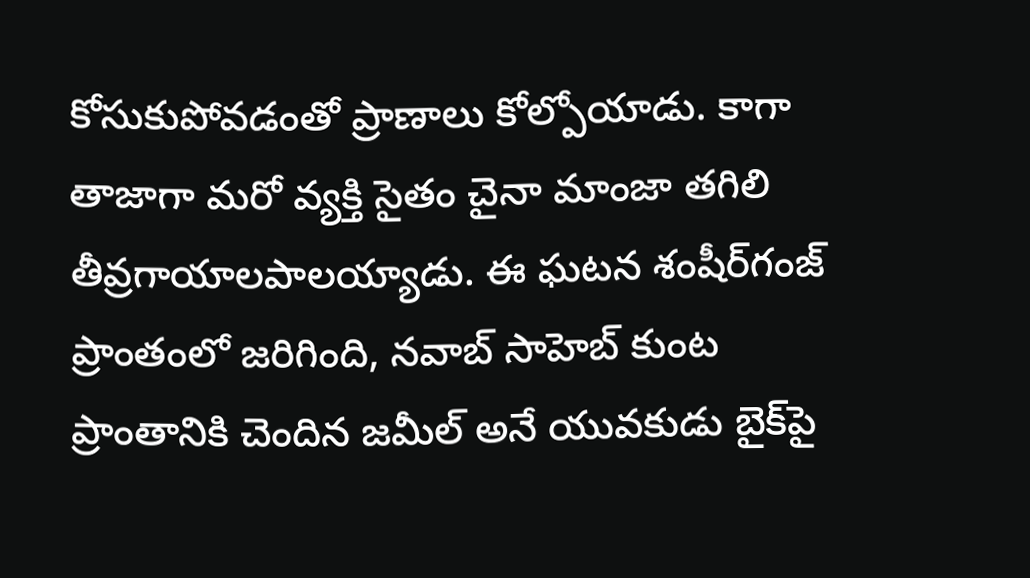కోసుకుపోవ‌డంతో ప్రాణాలు కోల్పోయాడు. కాగా తాజాగా మ‌రో వ్య‌క్తి సైతం చైనా మాంజా త‌గిలి తీవ్ర‌గాయాల‌పాల‌య్యాడు. ఈ ఘ‌ట‌న‌ శంషీర్‌‌‌‌గంజ్‌‌ ప్రాంతంలో జ‌రిగింది, నవాబ్ సాహెబ్ కుంట ప్రాంతానికి చెందిన జ‌మీల్ అనే యువ‌కుడు బైక్‌పై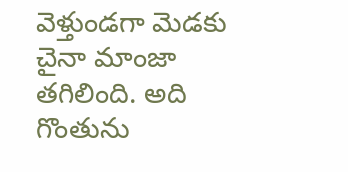వెళ్తుండగా మెడకు చైనా మాంజా త‌గిలింది. అది గొంతును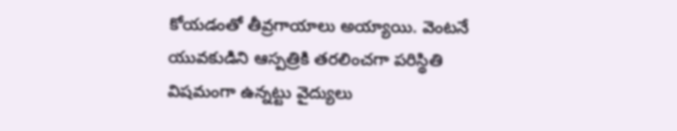కోయ‌డంతో తీవ్ర‌గాయాలు అయ్యాయి. వెంట‌నే యువ‌కుడిని ఆస్ప‌త్రికి త‌ర‌లించగా ప‌రిస్థితి విష‌మంగా ఉన్న‌ట్టు వైద్యులు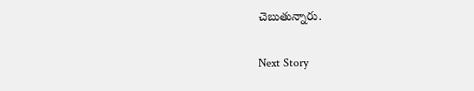చెబుతున్నారు.

Next Story